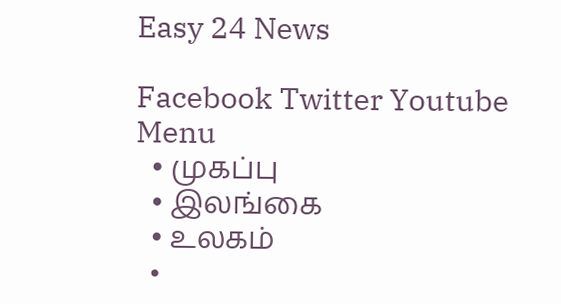Easy 24 News

Facebook Twitter Youtube
Menu
  • முகப்பு
  • இலங்கை
  • உலகம்
  •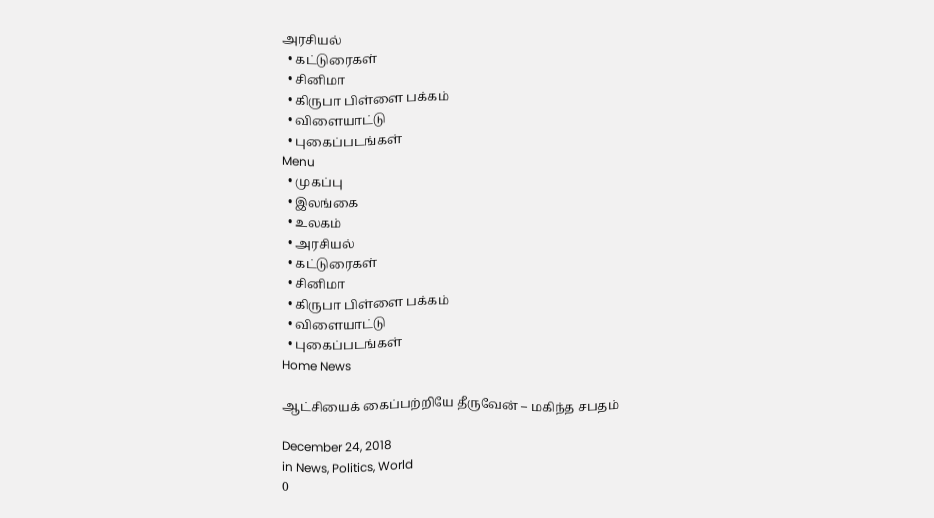அரசியல்
  • கட்டுரைகள்
  • சினிமா
  • கிருபா பிள்ளை பக்கம்
  • விளையாட்டு
  • புகைப்படங்கள்
Menu
  • முகப்பு
  • இலங்கை
  • உலகம்
  • அரசியல்
  • கட்டுரைகள்
  • சினிமா
  • கிருபா பிள்ளை பக்கம்
  • விளையாட்டு
  • புகைப்படங்கள்
Home News

ஆட்சியைக் கைப்பற்றியே தீருவேன் – மகிந்த சபதம்

December 24, 2018
in News, Politics, World
0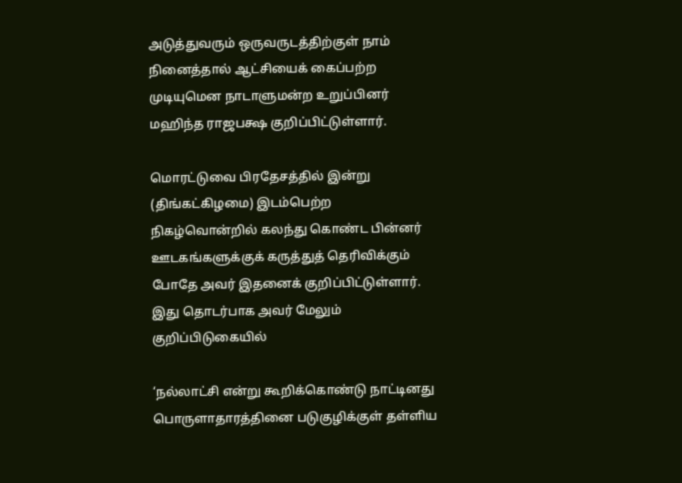அடுத்துவரும் ஒருவருடத்திற்குள் நாம் நினைத்தால் ஆட்சியைக் கைப்பற்ற முடியுமென நாடாளுமன்ற உறுப்பினர் மஹிந்த ராஜபக்ஷ குறிப்பிட்டுள்ளார்.

மொரட்டுவை பிரதேசத்தில் இன்று (திங்கட்கிழமை) இடம்பெற்ற நிகழ்வொன்றில் கலந்து கொண்ட பின்னர் ஊடகங்களுக்குக் கருத்துத் தெரிவிக்கும் போதே அவர் இதனைக் குறிப்பிட்டுள்ளார். இது தொடர்பாக அவர் மேலும் குறிப்பிடுகையில்

‘நல்லாட்சி என்று கூறிக்கொண்டு நாட்டினது பொருளாதாரத்தினை படுகுழிக்குள் தள்ளிய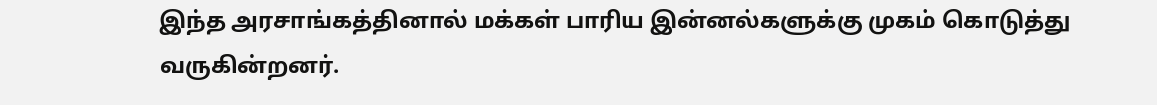இந்த அரசாங்கத்தினால் மக்கள் பாரிய இன்னல்களுக்கு முகம் கொடுத்து வருகின்றனர்.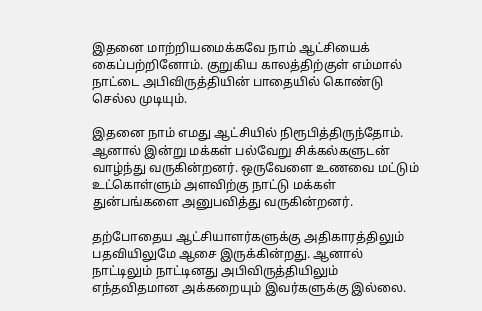இதனை மாற்றியமைக்கவே நாம் ஆட்சியைக் கைப்பற்றினோம். குறுகிய காலத்திற்குள் எம்மால் நாட்டை அபிவிருத்தியின் பாதையில் கொண்டு செல்ல முடியும்.

இதனை நாம் எமது ஆட்சியில் நிரூபித்திருந்தோம். ஆனால் இன்று மக்கள் பல்வேறு சிக்கல்களுடன் வாழ்ந்து வருகின்றனர். ஒருவேளை உணவை மட்டும் உட்கொள்ளும் அளவிற்கு நாட்டு மக்கள் துன்பங்களை அனுபவித்து வருகின்றனர்.

தற்போதைய ஆட்சியாளர்களுக்கு அதிகாரத்திலும் பதவியிலுமே ஆசை இருக்கின்றது. ஆனால் நாட்டிலும் நாட்டினது அபிவிருத்தியிலும் எந்தவிதமான அக்கறையும் இவர்களுக்கு இல்லை.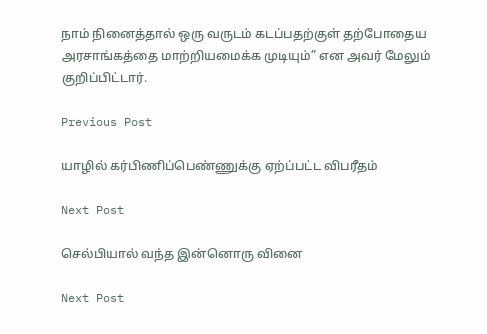நாம் நினைத்தால் ஒரு வருடம் கடப்பதற்குள் தற்போதைய அரசாங்கத்தை மாற்றியமைக்க முடியும்” என அவர் மேலும் குறிப்பிட்டார்.

Previous Post

யாழில் கர்பிணிப்பெண்ணுக்கு ஏற்ப்பட்ட விபரீதம்

Next Post

செல்பியால் வந்த இன்னொரு வினை

Next Post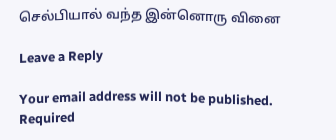செல்பியால் வந்த இன்னொரு வினை

Leave a Reply

Your email address will not be published. Required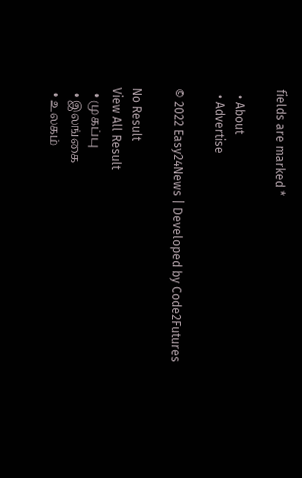fields are marked *

  • About
  • Advertise

© 2022 Easy24News | Developed by Code2Futures

No Result
View All Result
  • முகப்பு
  • இலங்கை
  • உலகம்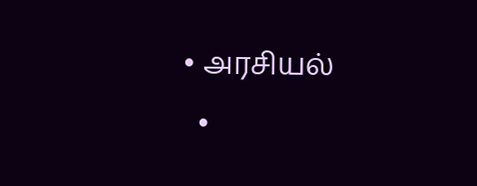• அரசியல்
  •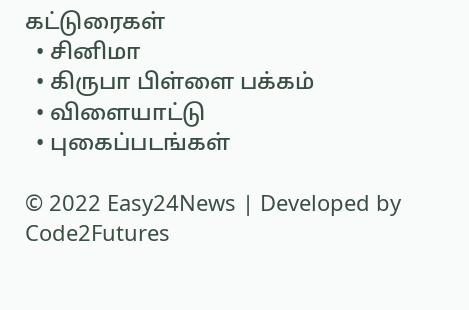கட்டுரைகள்
  • சினிமா
  • கிருபா பிள்ளை பக்கம்
  • விளையாட்டு
  • புகைப்படங்கள்

© 2022 Easy24News | Developed by Code2Futures